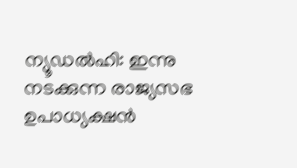ന്യൂഡൽഹി: ഇന്നു നടക്കുന്ന രാജ്യസഭ ഉപാധ്യക്ഷൻ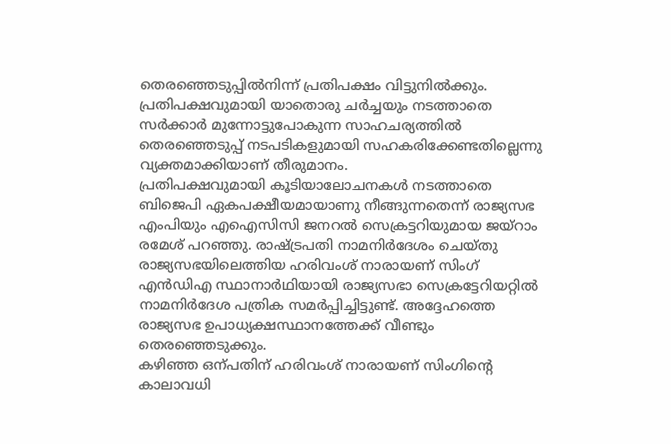തെരഞ്ഞെടുപ്പിൽനിന്ന് പ്രതിപക്ഷം വിട്ടുനിൽക്കും. പ്രതിപക്ഷവുമായി യാതൊരു ചർച്ചയും നടത്താതെ സർക്കാർ മുന്നോട്ടുപോകുന്ന സാഹചര്യത്തിൽ തെരഞ്ഞെടുപ്പ് നടപടികളുമായി സഹകരിക്കേണ്ടതില്ലെന്നു വ്യക്തമാക്കിയാണ് തീരുമാനം.
പ്രതിപക്ഷവുമായി കൂടിയാലോചനകൾ നടത്താതെ ബിജെപി ഏകപക്ഷീയമായാണു നീങ്ങുന്നതെന്ന് രാജ്യസഭ എംപിയും എഐസിസി ജനറൽ സെക്രട്ടറിയുമായ ജയ്റാം രമേശ് പറഞ്ഞു. രാഷ്ട്രപതി നാമനിർദേശം ചെയ്തു രാജ്യസഭയിലെത്തിയ ഹരിവംശ് നാരായണ് സിംഗ് എൻഡിഎ സ്ഥാനാർഥിയായി രാജ്യസഭാ സെക്രട്ടേറിയറ്റിൽ നാമനിർദേശ പത്രിക സമർപ്പിച്ചിട്ടുണ്ട്. അദ്ദേഹത്തെ രാജ്യസഭ ഉപാധ്യക്ഷസ്ഥാനത്തേക്ക് വീണ്ടും തെരഞ്ഞെടുക്കും.
കഴിഞ്ഞ ഒന്പതിന് ഹരിവംശ് നാരായണ് സിംഗിന്റെ കാലാവധി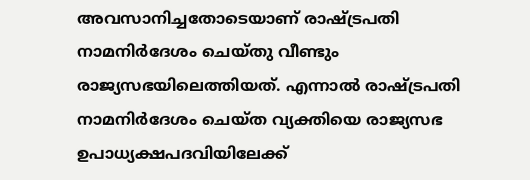അവസാനിച്ചതോടെയാണ് രാഷ്ട്രപതി നാമനിർദേശം ചെയ്തു വീണ്ടും രാജ്യസഭയിലെത്തിയത്. എന്നാൽ രാഷ്ട്രപതി നാമനിർദേശം ചെയ്ത വ്യക്തിയെ രാജ്യസഭ ഉപാധ്യക്ഷപദവിയിലേക്ക്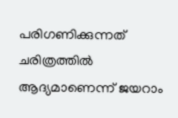പരിഗണിക്കുന്നത് ചരിത്രത്തിൽ ആദ്യമാണെന്ന് ജയറാം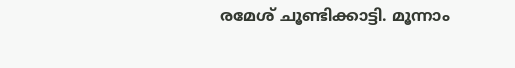രമേശ് ചൂണ്ടിക്കാട്ടി. മൂന്നാം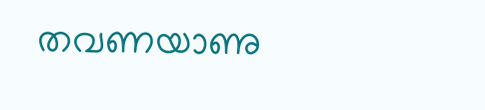തവണയാണു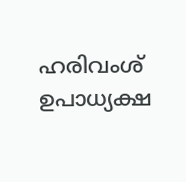ഹരിവംശ് ഉപാധ്യക്ഷ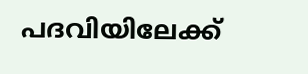പദവിയിലേക്ക്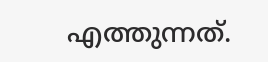എത്തുന്നത്.